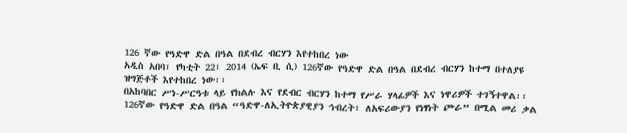126 ኛው የዓድዋ ድል በዓል በደብረ ብርሃን እየተከበረ ነው
አዲስ አበባ፣ የካቲት 22፣ 2014 (ኤፍ ቢ ሲ) 126ኛው የዓድዋ ድል በዓል በደብረ ብርሃን ከተማ በተለያዩ ዝግጅቶች እየተከበረ ነው፡፡
በአከባበር ሥነ-ሥርዓቱ ላይ የክልሉ እና የደብር ብርሃን ከተማ የሥራ ሃላፊዎች እና ነዋሪዎች ተገኝተዋል፡፡
126ኛው የዓድዋ ድል በዓል “ዓድዋ-ለኢትዮጵያዊያን ኅብረት፣ ለአፍሪውያን የነፃነት ጮራ” በሚል መሪ ቃል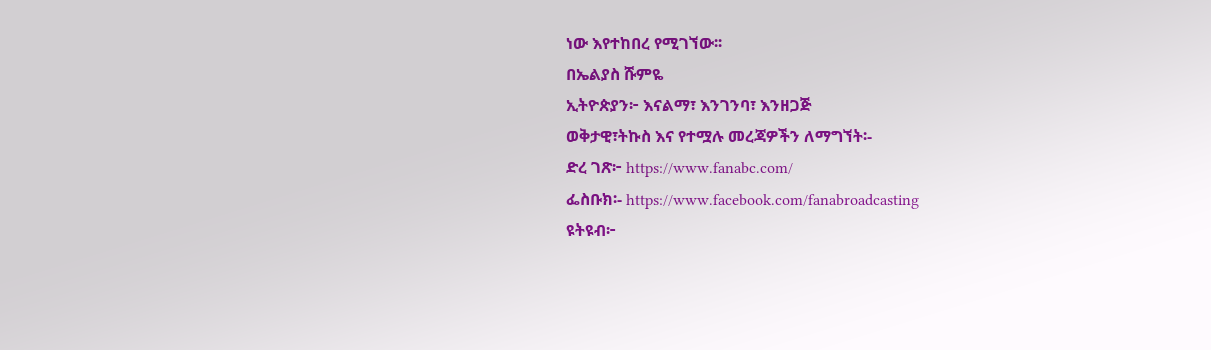ነው እየተከበረ የሚገኘው፡፡
በኤልያስ ሹምዬ
ኢትዮጵያን፦ እናልማ፣ እንገንባ፣ እንዘጋጅ
ወቅታዊ፣ትኩስ እና የተሟሉ መረጃዎችን ለማግኘት፡-
ድረ ገጽ፦ https://www.fanabc.com/
ፌስቡክ፡- https://www.facebook.com/fanabroadcasting
ዩትዩብ፦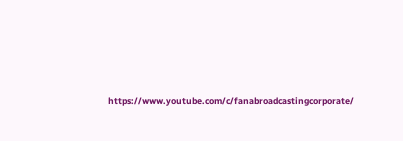https://www.youtube.com/c/fanabroadcastingcorporate/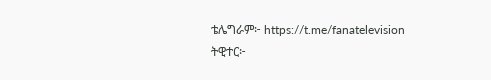ቴሌግራም፦ https://t.me/fanatelevision
ትዊተር፦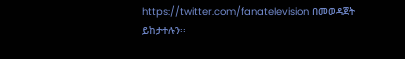https://twitter.com/fanatelevision በመወዳጀት ይከታተሉን፡፡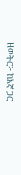ዘወትር፦ ከእኛ ጋር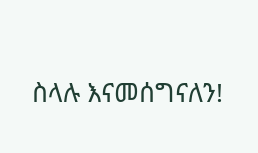ስላሉ እናመሰግናለን!